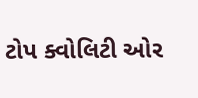ટોપ ક્વોલિટી ઓર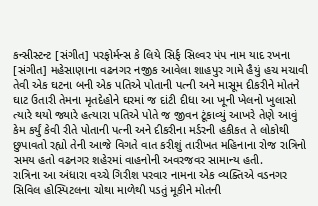કન્સીસ્ટન્ટ [સંગીત] પરફોર્મન્સ કે લિયે સિર્ફ સિલ્વર પંપ નામ યાદ રખના [સંગીત] મહેસાણાના વઢનગર નજીક આવેલા શાહપુર ગામે હૈયું હચ મચાવી તેવી એક ઘટના બની એક પતિએ પોતાની પત્ની અને માસૂમ દીકરીને મોતને ઘાટ ઉતારી તેમના મૃતદેહોને ઘરમાં જ દાંટી દીધા આ ખૂની ખેલનો ખુલાસો ત્યારે થયો જ્યારે હત્યારા પતિએ પોતે જ જીવન ટૂંકાવ્યું આખરે તેણે આવું કેમ કર્યું કેવી રીતે પોતાની પત્ની અને દીકરીના મર્ડરની હકીકત તે લોકોથી છુપાવતો રહ્યો તેની આજે વિગતે વાત કરીશું તારીખત મહિનાના રોજ રાત્રિનો સમય હતો વઢનગર શહેરમાં વાહનોની અવરજવર સામાન્ય હતી.
રાત્રિના આ અંધારા વચ્ચે ગિરીશ પરવાર નામના એક વ્યક્તિએ વડનગર સિવિલ હોસ્પિટલના ચોથા માળેથી પડતું મૂકીને મોતની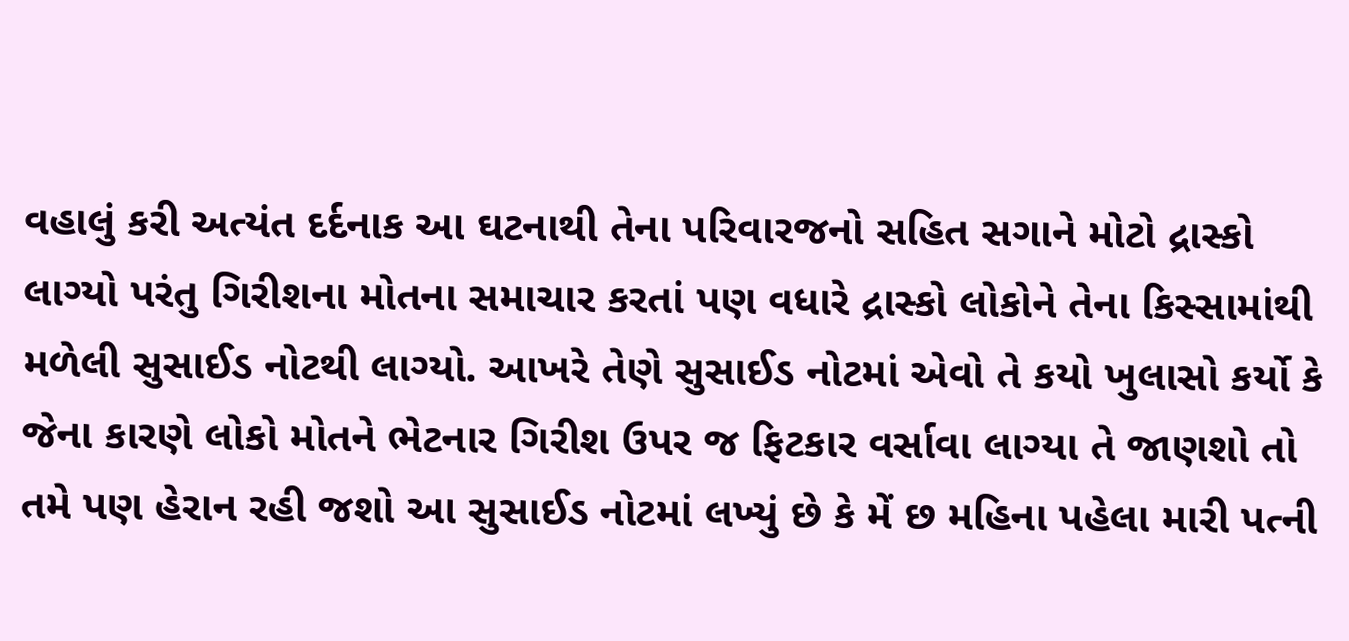વહાલું કરી અત્યંત દર્દનાક આ ઘટનાથી તેના પરિવારજનો સહિત સગાને મોટો દ્રાસ્કો લાગ્યો પરંતુ ગિરીશના મોતના સમાચાર કરતાં પણ વધારે દ્રાસ્કો લોકોને તેના કિસ્સામાંથી મળેલી સુસાઈડ નોટથી લાગ્યો. આખરે તેણે સુસાઈડ નોટમાં એવો તે કયો ખુલાસો કર્યો કે જેના કારણે લોકો મોતને ભેટનાર ગિરીશ ઉપર જ ફિટકાર વર્સાવા લાગ્યા તે જાણશો તો તમે પણ હેરાન રહી જશો આ સુસાઈડ નોટમાં લખ્યું છે કે મેં છ મહિના પહેલા મારી પત્ની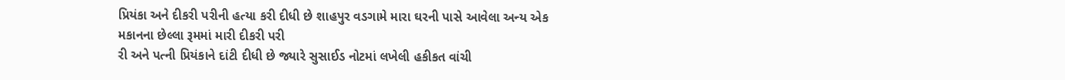પ્રિયંકા અને દીકરી પરીની હત્યા કરી દીધી છે શાહપુર વડગામે મારા ઘરની પાસે આવેલા અન્ય એક મકાનના છેલ્લા રૂમમાં મારી દીકરી પરી
રી અને પત્ની પ્રિયંકાને દાંટી દીધી છે જ્યારે સુસાઈડ નોટમાં લખેલી હકીકત વાંચી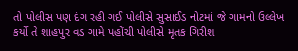તો પોલીસ પણ દંગ રહી ગઈ પોલીસે સુસાઈડ નોટમાં જે ગામનો ઉલ્લેખ કર્યો તે શાહપુર વડ ગામે પહોંચી પોલીસે મૃતક ગિરીશ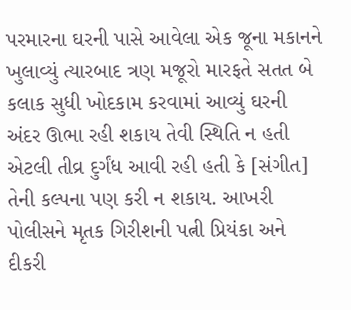પરમારના ઘરની પાસે આવેલા એક જૂના મકાનને ખુલાવ્યું ત્યારબાદ ત્રણ મજૂરો મારફતે સતત બે કલાક સુધી ખોદકામ કરવામાં આવ્યું ઘરની અંદર ઊભા રહી શકાય તેવી સ્થિતિ ન હતી એટલી તીવ્ર દુર્ગંધ આવી રહી હતી કે [સંગીત] તેની કલ્પના પણ કરી ન શકાય. આખરી પોલીસને મૃતક ગિરીશની પત્ની પ્રિયંકા અને દીકરી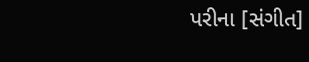પરીના [સંગીત]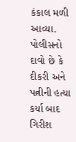કંકાલ મળી આવ્યા. પોલીસનો દાવો છે કે દીકરી અને પત્નીની હત્યા કર્યા બાદ ગિરીશ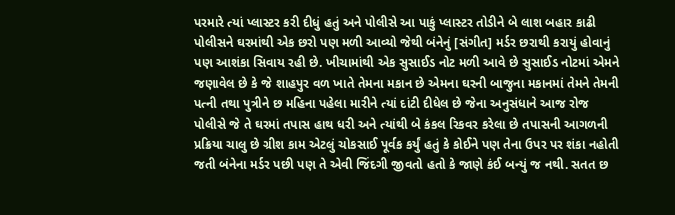પરમારે ત્યાં પ્લાસ્ટર કરી દીધું હતું અને પોલીસે આ પાકું પ્લાસ્ટર તોડીને બે લાશ બહાર કાઢી
પોલીસને ઘરમાંથી એક છરો પણ મળી આવ્યો જેથી બંનેનું [સંગીત] મર્ડર છરાથી કરાયું હોવાનું પણ આશંકા સિવાય રહી છે. ખીચામાંથી એક સુસાઈડ નોટ મળી આવે છે સુસાઈડ નોટમાં એમને જણાવેલ છે કે જે શાહપુર વળ ખાતે તેમના મકાન છે એમના ઘરની બાજુના મકાનમાં તેમને તેમની પત્ની તથા પુત્રીને છ મહિના પહેલા મારીને ત્યાં દાંટી દીધેલ છે જેના અનુસંધાને આજ રોજ પોલીસે જે તે ઘરમાં તપાસ હાથ ધરી અને ત્યાંથી બે કંકલ રિકવર કરેલા છે તપાસની આગળની પ્રક્રિયા ચાલુ છે ગ્રીશ કામ એટલું ચોકસાઈ પૂર્વક કર્યું હતું કે કોઈને પણ તેના ઉપર પર શંકા નહોતી જતી બંનેના મર્ડર પછી પણ તે એવી જિંદગી જીવતો હતો કે જાણે કંઈ બન્યું જ નથી. સતત છ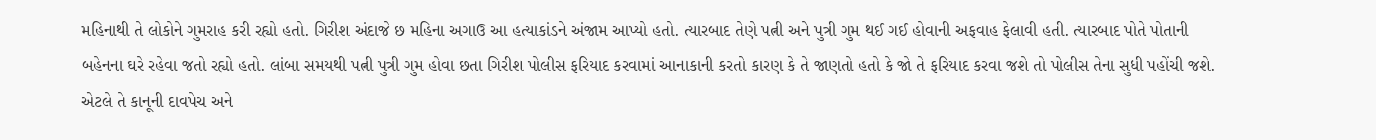મહિનાથી તે લોકોને ગુમરાહ કરી રહ્યો હતો. ગિરીશ અંદાજે છ મહિના અગાઉ આ હત્યાકાંડને અંજામ આપ્યો હતો. ત્યારબાદ તેણે પત્ની અને પુત્રી ગુમ થઈ ગઈ હોવાની અફવાહ ફેલાવી હતી. ત્યારબાદ પોતે પોતાની બહેનના ઘરે રહેવા જતો રહ્યો હતો. લાંબા સમયથી પત્ની પુત્રી ગુમ હોવા છતા ગિરીશ પોલીસ ફરિયાદ કરવામાં આનાકાની કરતો કારણ કે તે જાણતો હતો કે જો તે ફરિયાદ કરવા જશે તો પોલીસ તેના સુધી પહોંચી જશે. એટલે તે કાનૂની દાવપેચ અને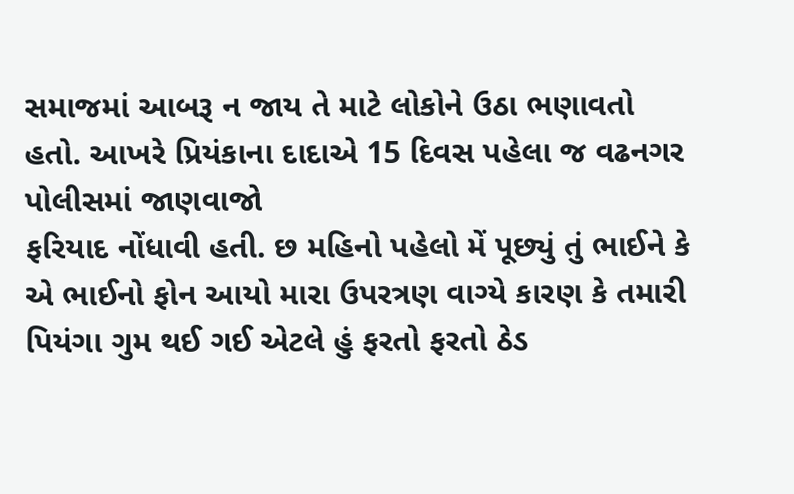સમાજમાં આબરૂ ન જાય તે માટે લોકોને ઉઠા ભણાવતો હતો. આખરે પ્રિયંકાના દાદાએ 15 દિવસ પહેલા જ વઢનગર પોલીસમાં જાણવાજો
ફરિયાદ નોંધાવી હતી. છ મહિનો પહેલો મેં પૂછ્યું તું ભાઈને કે એ ભાઈનો ફોન આયો મારા ઉપરત્રણ વાગ્યે કારણ કે તમારી પિયંગા ગુમ થઈ ગઈ એટલે હું ફરતો ફરતો ઠેડ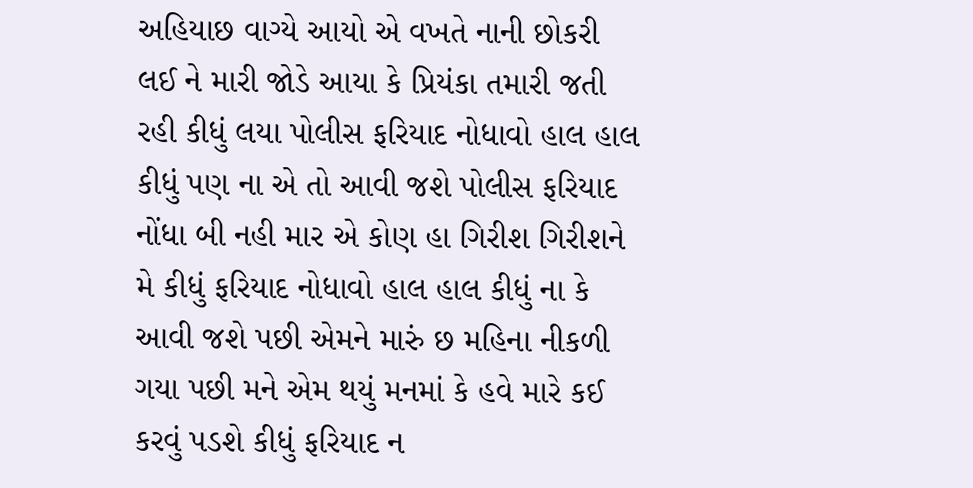અહિયાછ વાગ્યે આયો એ વખતે નાની છોકરી લઈ ને મારી જોડે આયા કે પ્રિયંકા તમારી જતી રહી કીધું લયા પોલીસ ફરિયાદ નોધાવો હાલ હાલ કીધું પણ ના એ તો આવી જશે પોલીસ ફરિયાદ નોંધા બી નહી માર એ કોણ હા ગિરીશ ગિરીશને મે કીધું ફરિયાદ નોધાવો હાલ હાલ કીધું ના કે આવી જશે પછી એમને મારું છ મહિના નીકળી ગયા પછી મને એમ થયું મનમાં કે હવે મારે કઈ કરવું પડશે કીધું ફરિયાદ ન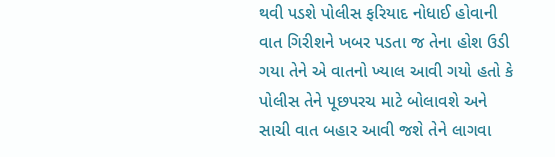થવી પડશે પોલીસ ફરિયાદ નોધાઈ હોવાની વાત ગિરીશને ખબર પડતા જ તેના હોશ ઉડી ગયા તેને એ વાતનો ખ્યાલ આવી ગયો હતો કે પોલીસ તેને પૂછપરચ માટે બોલાવશે અને સાચી વાત બહાર આવી જશે તેને લાગવા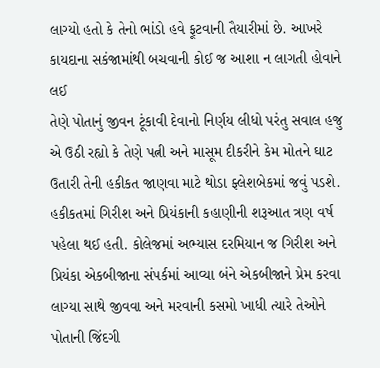લાગ્યો હતો કે તેનો ભાંડો હવે ફૂટવાની તૈયારીમાં છે. આખરે કાયદાના સકંજામાંથી બચવાની કોઈ જ આશા ન લાગતી હોવાને લઈ
તેણે પોતાનું જીવન ટૂંકાવી દેવાનો નિર્ણય લીધો પરંતુ સવાલ હજુ એ ઉઠી રહ્યો કે તેણે પત્ની અને માસૂમ દીકરીને કેમ મોતને ઘાટ ઉતારી તેની હકીકત જાણવા માટે થોડા ફ્લેશબેકમાં જવું પડશે. હકીકતમાં ગિરીશ અને પ્રિયંકાની કહાણીની શરૂઆત ત્રણ વર્ષ પહેલા થઈ હતી. કોલેજમાં અભ્યાસ દરમિયાન જ ગિરીશ અને પ્રિયંકા એકબીજાના સંપર્કમાં આવ્યા બંને એકબીજાને પ્રેમ કરવા લાગ્યા સાથે જીવવા અને મરવાની કસમો ખાધી ત્યારે તેઓને પોતાની જિંદગી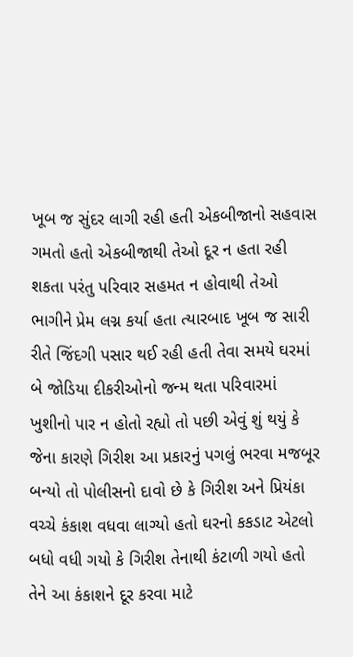ખૂબ જ સુંદર લાગી રહી હતી એકબીજાનો સહવાસ ગમતો હતો એકબીજાથી તેઓ દૂર ન હતા રહી શકતા પરંતુ પરિવાર સહમત ન હોવાથી તેઓ ભાગીને પ્રેમ લગ્ન કર્યા હતા ત્યારબાદ ખૂબ જ સારી રીતે જિંદગી પસાર થઈ રહી હતી તેવા સમયે ઘરમાં બે જોડિયા દીકરીઓનો જન્મ થતા પરિવારમાં ખુશીનો પાર ન હોતો રહ્યો તો પછી એવું શું થયું કે જેના કારણે ગિરીશ આ પ્રકારનું પગલું ભરવા મજબૂર બન્યો તો પોલીસનો દાવો છે કે ગિરીશ અને પ્રિયંકા વચ્ચે કંકાશ વધવા લાગ્યો હતો ઘરનો કકડાટ એટલો બધો વધી ગયો કે ગિરીશ તેનાથી કંટાળી ગયો હતો તેને આ કંકાશને દૂર કરવા માટે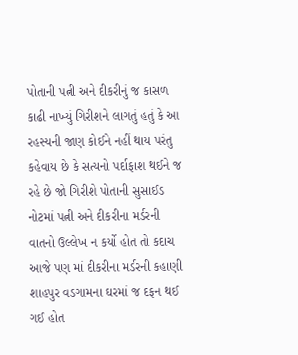પોતાની પત્ની અને દીકરીનું જ કાસળ કાઢી નાખ્યું ગિરીશને લાગતું હતું કે આ રહસ્યની જાણ કોઈને નહીં થાય પરંતુ કહેવાય છે કે સત્યનો પર્દાફાશ થઈને જ રહે છે જો ગિરીશે પોતાની સુસાઈડ નોટમાં પત્ની અને દીકરીના મર્ડરની વાતનો ઉલ્લેખ ન કર્યો હોત તો કદાચ આજે પણ માં દીકરીના મર્ડરની કહાણી શાહપુર વડગામના ઘરમાં જ દફન થઈ ગઈ હોત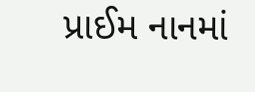પ્રાઈમ નાનમાં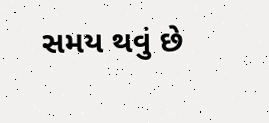સમય થવું છે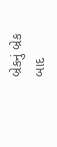બ્રેકનું બ્રેક બાદ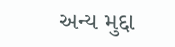અન્ય મુદ્દા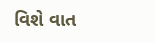વિશે વાત